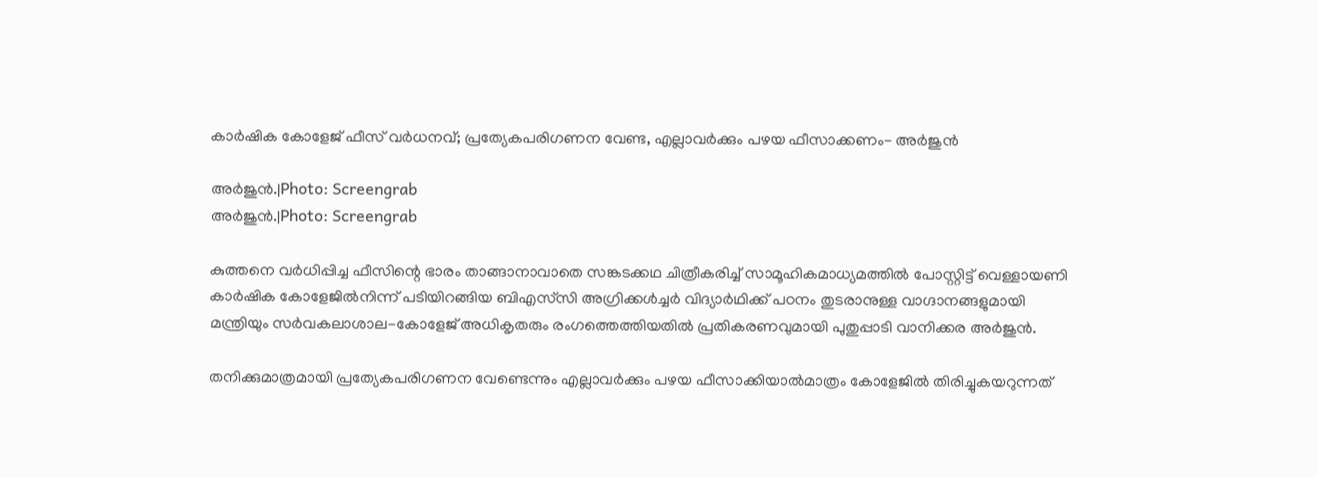കാര്‍ഷിക കോളേജ് ഫീസ് വര്‍ധനവ്; പ്രത്യേകപരിഗണന വേണ്ട, എല്ലാവര്‍ക്കും പഴയ ഫീസാക്കണം- അര്‍ജുന്‍

അര്‍ജുൻ.|Photo: Screengrab
അര്‍ജുൻ.|Photo: Screengrab

കുത്തനെ വര്‍ധിപ്പിച്ച ഫീസിന്റെ ഭാരം താങ്ങാനാവാതെ സങ്കടക്കഥ ചിത്രീകരിച്ച് സാമൂഹികമാധ്യമത്തില്‍ പോസ്റ്റിട്ട്‌ വെള്ളായണി കാര്‍ഷിക കോളേജില്‍നിന്ന് പടിയിറങ്ങിയ ബിഎസ്‌സി അഗ്രിക്കള്‍ച്ചര്‍ വിദ്യാര്‍ഥിക്ക് പഠനം തുടരാനുള്ള വാഗ്ദാനങ്ങളുമായി മന്ത്രിയും സര്‍വകലാശാല-കോളേജ് അധികൃതരും രംഗത്തെത്തിയതില്‍ പ്രതികരണവുമായി പുതുപ്പാടി വാനിക്കര അര്‍ജുന്‍.

തനിക്കുമാത്രമായി പ്രത്യേകപരിഗണന വേണ്ടെന്നും എല്ലാവര്‍ക്കും പഴയ ഫീസാക്കിയാല്‍മാത്രം കോളേജില്‍ തിരിച്ചുകയറുന്നത്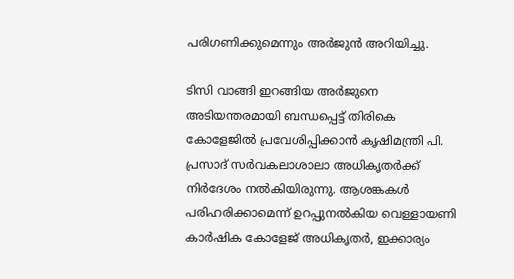പരിഗണിക്കുമെന്നും അര്‍ജുന്‍ അറിയിച്ചു.

ടിസി വാങ്ങി ഇറങ്ങിയ അര്‍ജുനെ അടിയന്തരമായി ബന്ധപ്പെട്ട് തിരികെ കോളേജില്‍ പ്രവേശിപ്പിക്കാന്‍ കൃഷിമന്ത്രി പി. പ്രസാദ് സര്‍വകലാശാലാ അധികൃതര്‍ക്ക് നിര്‍ദേശം നല്‍കിയിരുന്നു. ആശങ്കകള്‍ പരിഹരിക്കാമെന്ന് ഉറപ്പുനല്‍കിയ വെള്ളായണി കാര്‍ഷിക കോളേജ് അധികൃതര്‍, ഇക്കാര്യം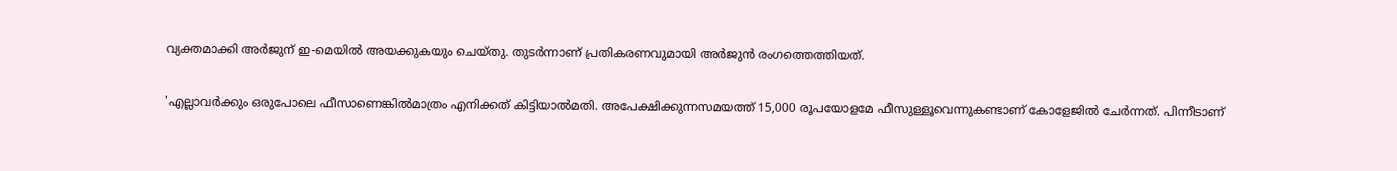വ്യക്തമാക്കി അര്‍ജുന് ഇ-മെയില്‍ അയക്കുകയും ചെയ്തു. തുടര്‍ന്നാണ് പ്രതികരണവുമായി അര്‍ജുന്‍ രംഗത്തെത്തിയത്.

'എല്ലാവര്‍ക്കും ഒരുപോലെ ഫീസാണെങ്കില്‍മാത്രം എനിക്കത് കിട്ടിയാല്‍മതി. അപേക്ഷിക്കുന്നസമയത്ത് 15,000 രൂപയോളമേ ഫീസുള്ളൂവെന്നുകണ്ടാണ് കോളേജില്‍ ചേര്‍ന്നത്. പിന്നീടാണ്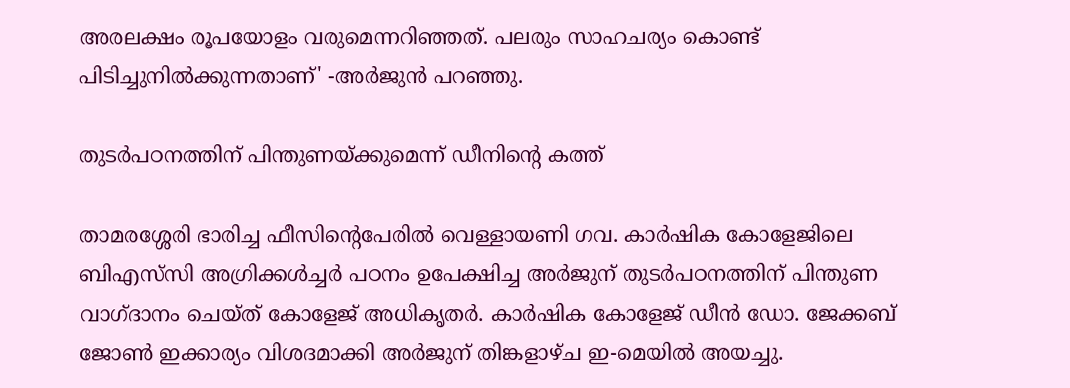അരലക്ഷം രൂപയോളം വരുമെന്നറിഞ്ഞത്. പലരും സാഹചര്യം കൊണ്ട് പിടിച്ചുനില്‍ക്കുന്നതാണ്' -അര്‍ജുന്‍ പറഞ്ഞു.

തുടര്‍പഠനത്തിന് പിന്തുണയ്ക്കുമെന്ന് ഡീനിന്റെ കത്ത്

താമരശ്ശേരി ഭാരിച്ച ഫീസിന്റെപേരില്‍ വെള്ളായണി ഗവ. കാര്‍ഷിക കോളേജിലെ ബിഎസ്‌സി അഗ്രിക്കള്‍ച്ചര്‍ പഠനം ഉപേക്ഷിച്ച അര്‍ജുന് തുടര്‍പഠനത്തിന് പിന്തുണ വാഗ്ദാനം ചെയ്ത് കോളേജ് അധികൃതര്‍. കാര്‍ഷിക കോളേജ് ഡീന്‍ ഡോ. ജേക്കബ് ജോണ്‍ ഇക്കാര്യം വിശദമാക്കി അര്‍ജുന് തിങ്കളാഴ്ച ഇ-മെയില്‍ അയച്ചു.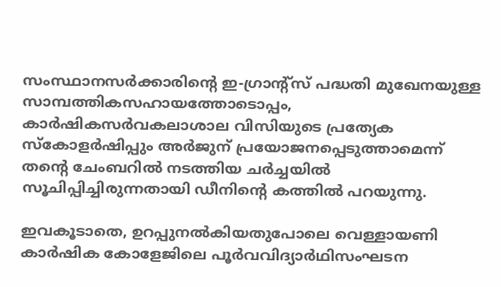സംസ്ഥാനസര്‍ക്കാരിന്റെ ഇ-ഗ്രാന്റ്‌സ് പദ്ധതി മുഖേനയുള്ള സാമ്പത്തികസഹായത്തോടൊപ്പം, കാര്‍ഷികസര്‍വകലാശാല വിസിയുടെ പ്രത്യേക സ്‌കോളര്‍ഷിപ്പും അര്‍ജുന് പ്രയോജനപ്പെടുത്താമെന്ന് തന്റെ ചേംബറില്‍ നടത്തിയ ചര്‍ച്ചയില്‍ സൂചിപ്പിച്ചിരുന്നതായി ഡീനിന്റെ കത്തില്‍ പറയുന്നു.

ഇവകൂടാതെ, ഉറപ്പുനല്‍കിയതുപോലെ വെള്ളായണി കാര്‍ഷിക കോളേജിലെ പൂര്‍വവിദ്യാര്‍ഥിസംഘടന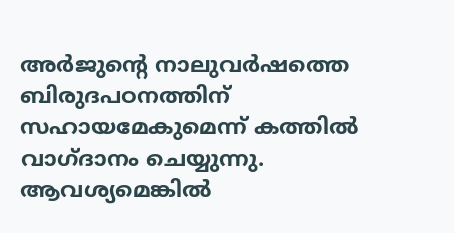അര്‍ജുന്റെ നാലുവര്‍ഷത്തെ ബിരുദപഠനത്തിന് സഹായമേകുമെന്ന് കത്തില്‍ വാഗ്ദാനം ചെയ്യുന്നു. ആവശ്യമെങ്കില്‍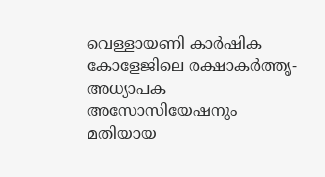വെള്ളായണി കാര്‍ഷിക കോളേജിലെ രക്ഷാകര്‍ത്തൃ-അധ്യാപക അസോസിയേഷനും മതിയായ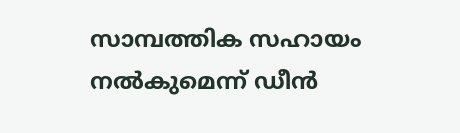സാമ്പത്തിക സഹായം നല്‍കുമെന്ന് ഡീന്‍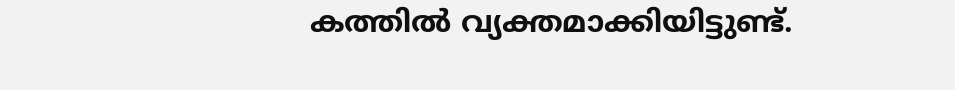കത്തില്‍ വ്യക്തമാക്കിയിട്ടുണ്ട്.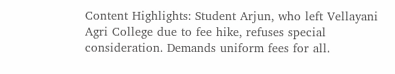Content Highlights: Student Arjun, who left Vellayani Agri College due to fee hike, refuses special consideration. Demands uniform fees for all.